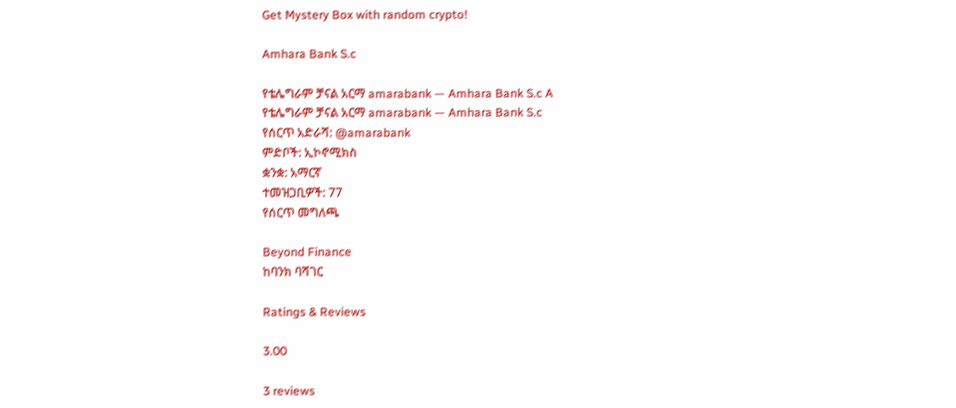Get Mystery Box with random crypto!

Amhara Bank S.c

የቴሌግራም ቻናል አርማ amarabank — Amhara Bank S.c A
የቴሌግራም ቻናል አርማ amarabank — Amhara Bank S.c
የሰርጥ አድራሻ: @amarabank
ምድቦች: ኢኮኖሚክስ
ቋንቋ: አማርኛ
ተመዝጋቢዎች: 77
የሰርጥ መግለጫ

Beyond Finance
ከባንክ ባሻገር

Ratings & Reviews

3.00

3 reviews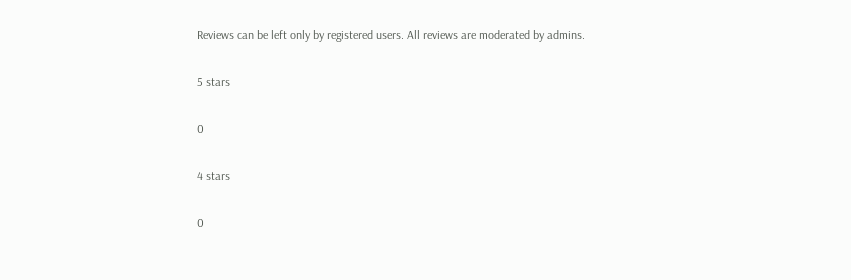Reviews can be left only by registered users. All reviews are moderated by admins.

5 stars

0

4 stars

0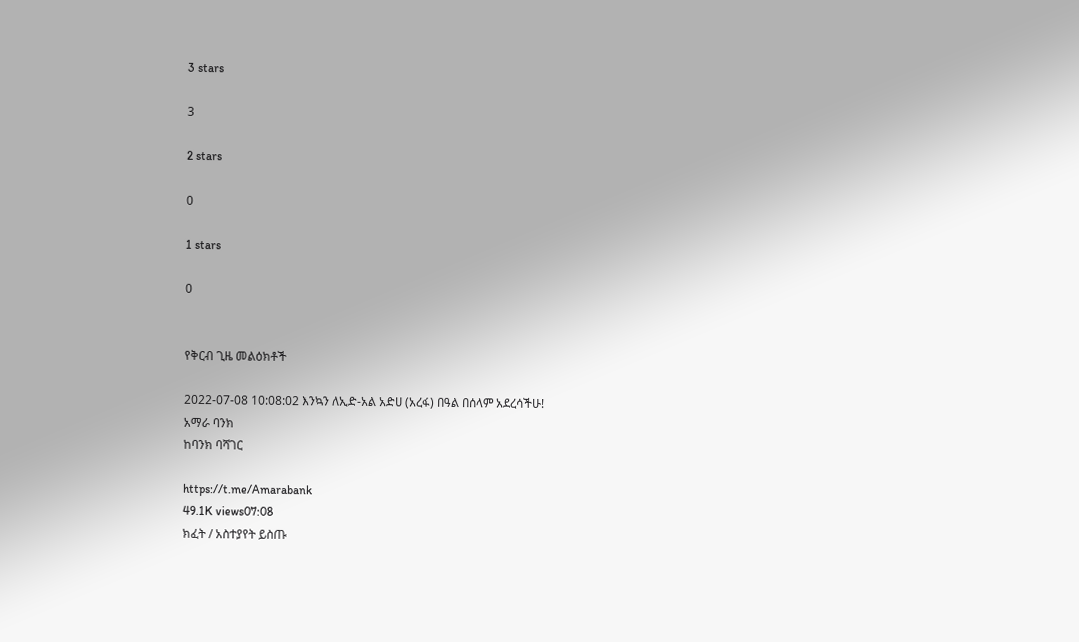3 stars

3

2 stars

0

1 stars

0


የቅርብ ጊዜ መልዕክቶች

2022-07-08 10:08:02 እንኳን ለኢድ-አል አድሀ (አረፋ) በዓል በሰላም አደረሳችሁ!
አማራ ባንክ
ከባንክ ባሻገር

https://t.me/Amarabank
49.1K views07:08
ክፈት / አስተያየት ይስጡ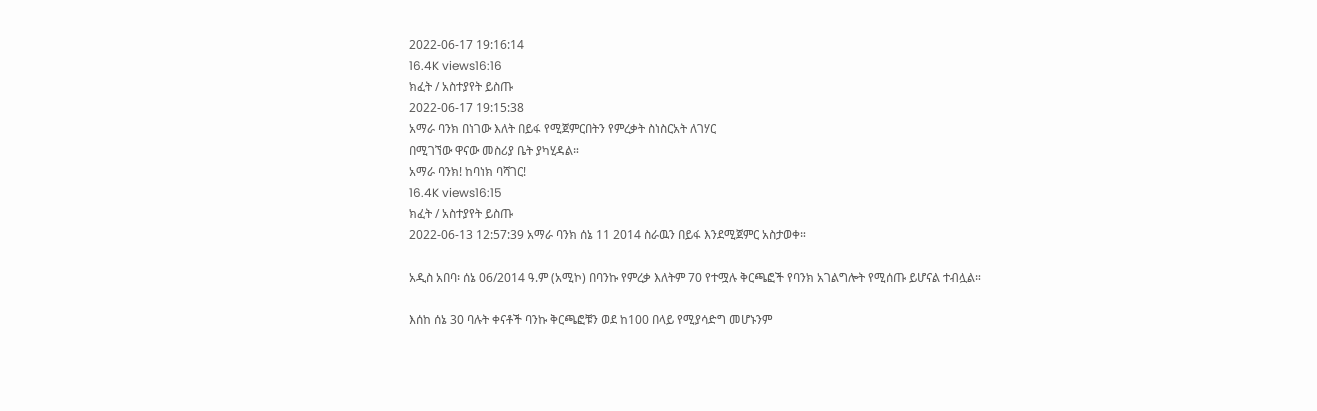2022-06-17 19:16:14
16.4K views16:16
ክፈት / አስተያየት ይስጡ
2022-06-17 19:15:38
አማራ ባንክ በነገው እለት በይፋ የሚጀምርበትን የምረቃት ስነስርአት ለገሃር
በሚገኘው ዋናው መስሪያ ቤት ያካሂዳል።
አማራ ባንክ! ከባነክ ባሻገር!
16.4K views16:15
ክፈት / አስተያየት ይስጡ
2022-06-13 12:57:39 አማራ ባንክ ሰኔ 11 2014 ስራዉን በይፋ እንደሚጀምር አስታወቀ።

አዲስ አበባ፡ ሰኔ 06/2014 ዓ.ም (አሚኮ) በባንኩ የምረቃ እለትም 70 የተሟሉ ቅርጫፎች የባንክ አገልግሎት የሚሰጡ ይሆናል ተብሏል።

እሰከ ሰኔ 30 ባሉት ቀናቶች ባንኩ ቅርጫፎቹን ወደ ከ100 በላይ የሚያሳድግ መሆኑንም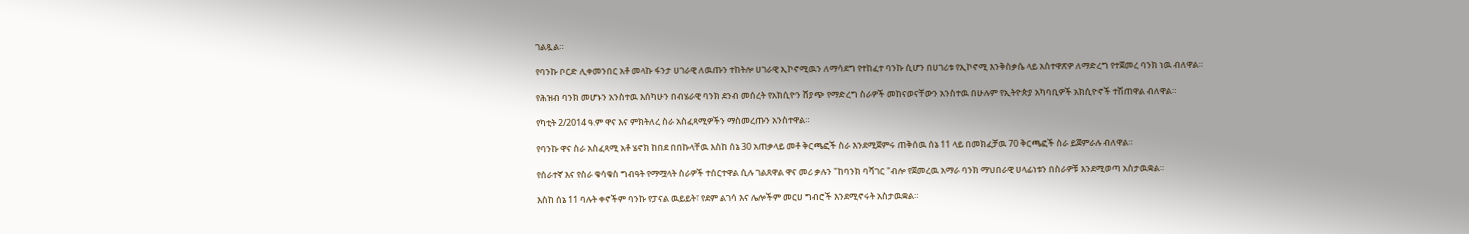ገልጿል።

የባንኩ ቦርድ ሊቀመንበር አቶ መላኩ ፋንታ ሀገራዊ ለዉጡን ተከትሎ ሀገራዊ ኢኮኖሚዉን ለማሳደግ የተከፈተ ባንኩ ሲሆን በሀገሪቱ የኢኮኖሚ እንቅስቃሴ ላይ አስተዋጽዎ ለማድረግ የተጀመረ ባንክ ነዉ ብለዋል።

የሕዝብ ባንክ መሆኑን አንስተዉ እሰካሁን በብሄራዊ ባንክ ደንብ መሰረት የአክሲዮን ሸያጭ የማድረግ ስራዎች መከናወናቸውን አንስተዉ በሁሉም የኢትዮጵያ አካባቢዎች አክሲዮኖች ተሽጠዋል ብለዋል።

የካቲት 2/2014 ዓ.ም ዋና እና ምክትለረ ስራ አስፈጻሚዎችን ማስመረጡን አንስተዋል።

የባንኩ ዋና ስራ አስፈጻሚ አቶ ሄኖክ ከበደ በበኩላቸዉ እስከ ሰኔ 30 አጠቃላይ መቶ ቅርጫፎች ስራ እንደሚጀምሩ ጠቅሰዉ ሰኔ 11 ላይ በመክፈቻዉ 70 ቅርጫፎች ስራ ይጀምራሉ ብለዋል።

የሰራተኛ እና የስራ ቁሳቁስ ግብዓት የማሟላት ስራዎች ተሰርተዋል ሲሉ ገልጸዋል ዋና መሪ ቃሉን "ከባንክ ባሻገር "ብሎ የጀመረዉ አማራ ባንክ ማህበራዊ ሀላፊነቱን በስራዎቹ እንደሚወጣ አስታዉቋል።

እስከ ሰኔ 11 ባሉት ቀኖችም ባንኩ የፓናል ዉይይት፣ የደም ልገሳ እና ሌሎችም መርሀ ግብሮች እንደሚኖሩት አስታዉቋል።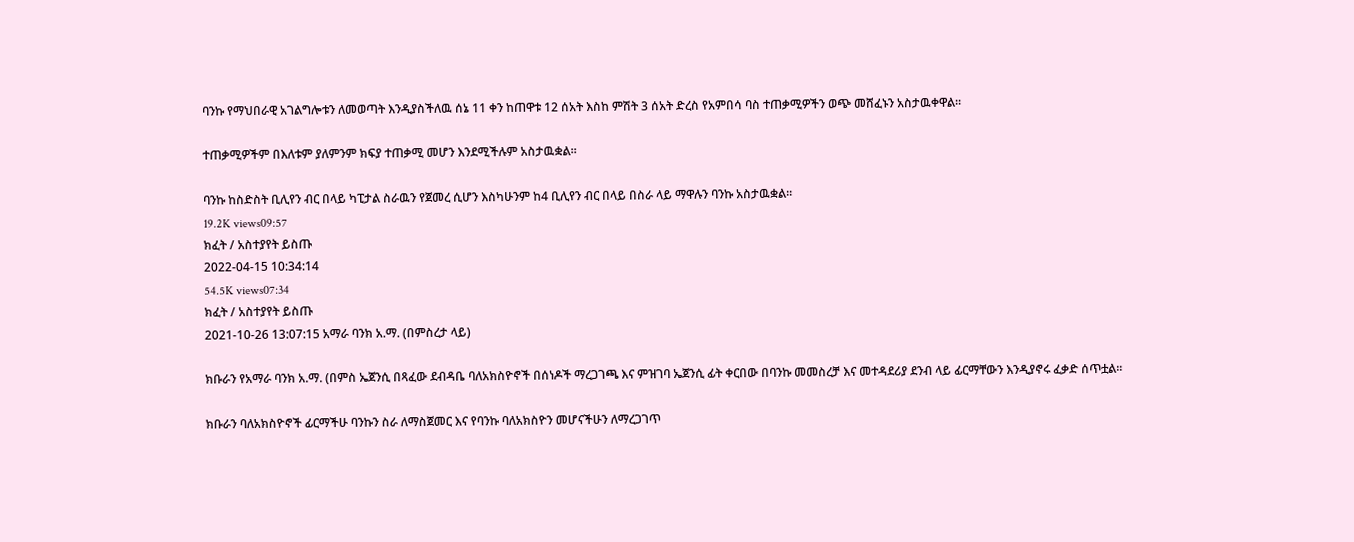ባንኩ የማህበራዊ አገልግሎቱን ለመወጣት እንዲያስችለዉ ሰኔ 11 ቀን ከጠዋቱ 12 ሰአት እስከ ምሽት 3 ሰአት ድረስ የአምበሳ ባስ ተጠቃሚዎችን ወጭ መሸፈኑን አስታዉቀዋል።

ተጠቃሚዎችም በእለቱም ያለምንም ክፍያ ተጠቃሚ መሆን እንደሚችሉም አስታዉቋል።

ባንኩ ከስድስት ቢሊየን ብር በላይ ካፒታል ስራዉን የጀመረ ሲሆን እስካሁንም ከ4 ቢሊየን ብር በላይ በስራ ላይ ማዋሉን ባንኩ አስታዉቋል።
19.2K views09:57
ክፈት / አስተያየት ይስጡ
2022-04-15 10:34:14
54.5K views07:34
ክፈት / አስተያየት ይስጡ
2021-10-26 13:07:15 አማራ ባንክ አ.ማ. (በምስረታ ላይ)

ክቡራን የአማራ ባንክ አ.ማ. (በምስ ኤጀንሲ በጻፈው ደብዳቤ ባለአክስዮኖች በሰነዶች ማረጋገጫ እና ምዝገባ ኤጀንሲ ፊት ቀርበው በባንኩ መመስረቻ እና መተዳደሪያ ደንብ ላይ ፊርማቸውን እንዲያኖሩ ፈቃድ ሰጥቷል፡፡

ክቡራን ባለአክስዮኖች ፊርማችሁ ባንኩን ስራ ለማስጀመር እና የባንኩ ባለአክስዮን መሆናችሁን ለማረጋገጥ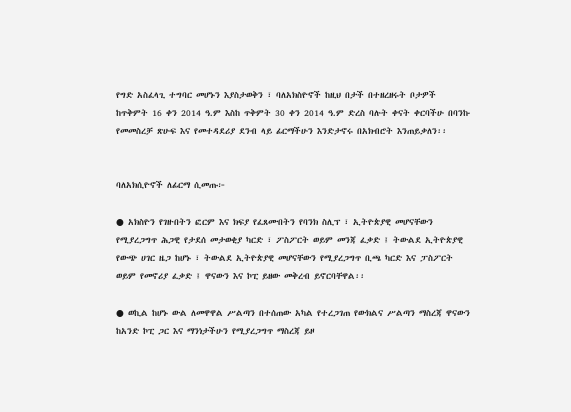የግድ አስፈላጊ ተግባር መሆኑን እያስታወቅን ፣ ባለአክስዮኖች ከዚህ በታች በተዘረዘሩት ቦታዎች ከጥቅምት 16 ቀን 2014 ዓ.ም እስከ ጥቅምት 30 ቀን 2014 ዓ.ም ድረስ ባሉት ቀናት ቀርባችሁ በባንኩ የመመስረቻ ጽሁፍ እና የመተዳደሪያ ደንብ ላይ ፊርማችሁን እንድታኖሩ በአክብሮት እንጠይቃለን፡፡


ባለአክሲዮኖች ለፊርማ ሲመጡ፦

● አክስዮን የገዙበትን ፎርም እና ክፍያ የፈጸሙበትን የባንክ ስሊፕ ፣ ኢትዮጵያዊ መሆናቸውን የሚያረጋግጥ ሕጋዊ የታደሰ መታወቂያ ካርድ ፣ ፖስፖርት ወይም መንጃ ፈቃድ ፤ ትውልደ ኢትዮጵያዊ የውጭ ሀገር ዜጋ ከሆኑ ፣ ትውልደ ኢትዮጵያዊ መሆናቸውን የሚያረጋግጥ ቢጫ ካርድ እና ፓስፖርት ወይም የመኖሪያ ፈቃድ ፤ ዋናውን እና ኮፒ ይዘው መቅረብ ይኖርባቸዋል፡፡

● ወኪል ከሆኑ ውል ለመዋዋል ሥልጣን በተሰጠው አካል የተረጋገጠ የውክልና ሥልጣን ማስረጃ ዋናውን ከአንድ ኮፒ ጋር እና ማንነታችሁን የሚያረጋግጥ ማስረጃ ይዞ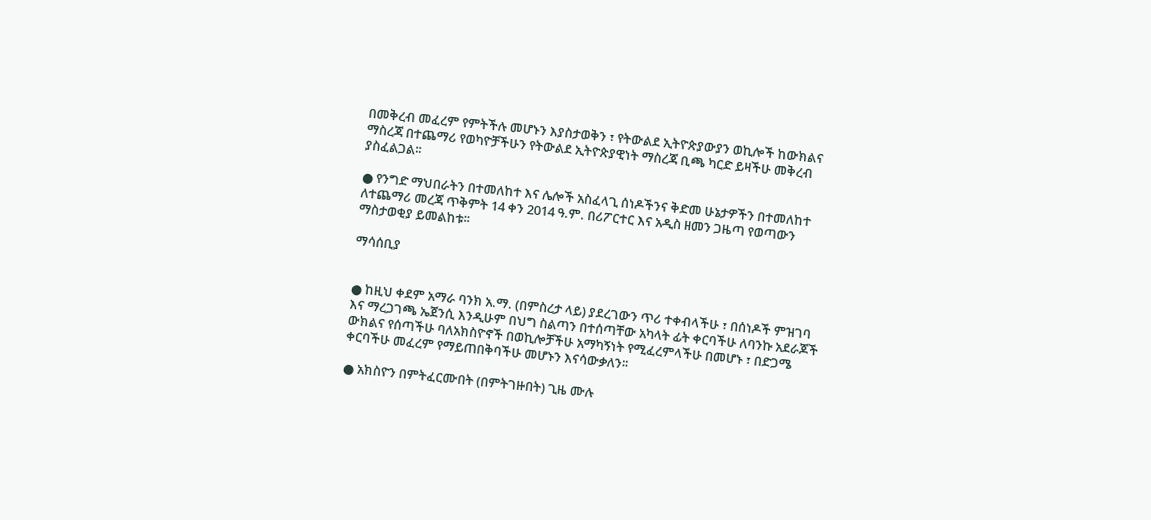በመቅረብ መፈረም የምትችሉ መሆኑን እያስታወቅን ፣ የትውልደ ኢትዮጵያውያን ወኪሎች ከውክልና ማስረጃ በተጨማሪ የወካዮቻችሁን የትውልደ ኢትዮጵያዊነት ማስረጃ ቢጫ ካርድ ይዛችሁ መቅረብ ያስፈልጋል፡፡

● የንግድ ማህበራትን በተመለከተ እና ሌሎች አስፈላጊ ሰነዶችንና ቅድመ ሁኔታዎችን በተመለከተ ለተጨማሪ መረጃ ጥቅምት 14 ቀን 2014 ዓ.ም. በሪፖርተር እና አዲስ ዘመን ጋዜጣ የወጣውን ማስታወቂያ ይመልከቱ፡፡

ማሳሰቢያ


● ከዚህ ቀደም አማራ ባንክ አ.ማ. (በምስረታ ላይ) ያደረገውን ጥሪ ተቀብላችሁ ፣ በሰነዶች ምዝገባ እና ማረጋገጫ ኤጀንሲ እንዲሁም በህግ ስልጣን በተሰጣቸው አካላት ፊት ቀርባችሁ ለባንኩ አደራጆች ውክልና የሰጣችሁ ባለአክስዮኖች በወኪሎቻችሁ አማካኝነት የሚፈረምላችሁ በመሆኑ ፣ በድጋሜ ቀርባችሁ መፈረም የማይጠበቅባችሁ መሆኑን እናሳውቃለን፡፡

● አክስዮን በምትፈርሙበት (በምትገዙበት) ጊዜ ሙሉ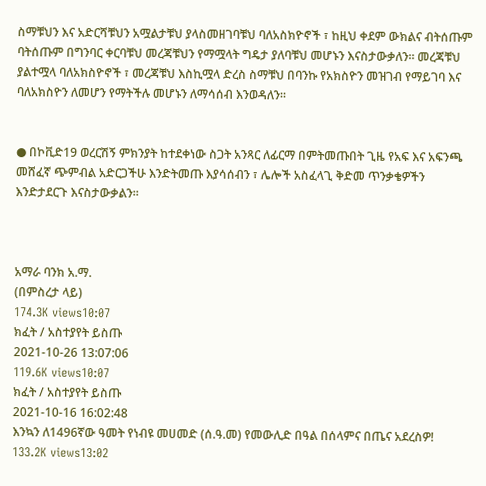ስማቹህን እና አድርሻቹህን አሟልታቹህ ያላስመዘገባቹህ ባለአስክዮኖች ፣ ከዚህ ቀደም ውክልና ብትሰጡም ባትሰጡም በግንባር ቀርባቹህ መረጃቹህን የማሟላት ግዴታ ያለባቹህ መሆኑን እናስታውቃለን። መረጃቹህ ያልተሟላ ባለአክስዮኖች ፣ መረጃቹህ እስኪሟላ ድረስ ስማቹህ በባንኩ የአክስዮን መዝገብ የማይገባ እና ባለአክስዮን ለመሆን የማትችሉ መሆኑን ለማሳሰብ እንወዳለን።


● በኮቪድ19 ወረርሽኝ ምክንያት ከተደቀነው ስጋት አንጻር ለፊርማ በምትመጡበት ጊዜ የአፍ እና አፍንጫ መሸፈኛ ጭምብል አድርጋችሁ እንድትመጡ እያሳሰብን ፣ ሌሎች አስፈላጊ ቅድመ ጥንቃቄዎችን እንድታደርጉ እናስታውቃልን፡፡



አማራ ባንክ አ.ማ.
(በምስረታ ላይ)
174.3K views10:07
ክፈት / አስተያየት ይስጡ
2021-10-26 13:07:06
119.6K views10:07
ክፈት / አስተያየት ይስጡ
2021-10-16 16:02:48
እንኳን ለ1496ኛው ዓመት የነብዩ መሀመድ (ሰ.ዓ.መ) የመውሊድ በዓል በሰላምና በጤና አደረስዎ!
133.2K views13:02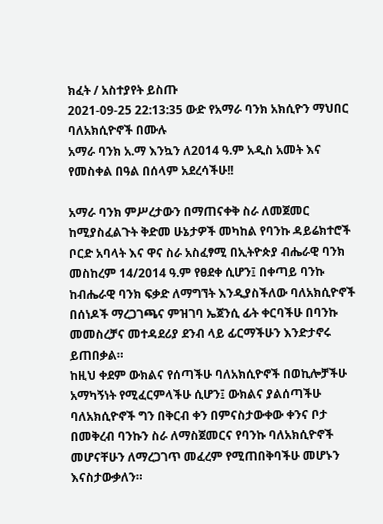ክፈት / አስተያየት ይስጡ
2021-09-25 22:13:35 ውድ የአማራ ባንክ አክሲዮን ማህበር ባለአክሲዮኖች በሙሉ
አማራ ባንክ አ.ማ እንኳን ለ2014 ዓ.ም አዲስ አመት እና የመስቀል በዓል በሰላም አደረሳችሁ!!

አማራ ባንክ ምሥረታውን በማጠናቀቅ ስራ ለመጀመር ከሚያስፈልጉት ቅድመ ሁኔታዎች መካከል የባንኩ ዳይሬክተሮች ቦርድ አባላት እና ዋና ስራ አስፈፃሚ በኢትዮጵያ ብሔራዊ ባንክ መስከረም 14/2014 ዓ.ም የፀደቀ ሲሆን፤ በቀጣይ ባንኩ ከብሔራዊ ባንክ ፍቃድ ለማግኘት እንዲያስችለው ባለአክሲዮኖች በሰነዶች ማረጋገጫና ምዝገባ ኤጀንሲ ፊት ቀርባችሁ በባንኩ መመስረቻና መተዳደሪያ ደንብ ላይ ፊርማችሁን እንድታኖሩ ይጠበቃል።
ከዚህ ቀደም ውክልና የሰጣችሁ ባለአክሲዮኖች በወኪሎቻችሁ አማካኝነት የሚፈርምላችሁ ሲሆን፤ ውክልና ያልሰጣችሁ ባለአክሲዮኖች ግን በቅርብ ቀን በምናስታውቀው ቀንና ቦታ በመቅረብ ባንኩን ስራ ለማስጀመርና የባንኩ ባለአክሲዮኖች መሆናቸሁን ለማረጋገጥ መፈረም የሚጠበቅባችሁ መሆኑን እናስታውቃለን።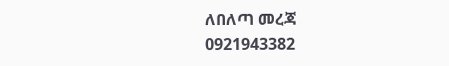ለበለጣ መረጃ
0921943382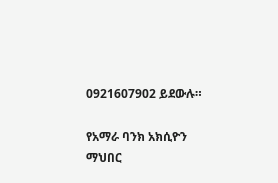0921607902 ይደውሉ።

የአማራ ባንክ አክሲዮን ማህበር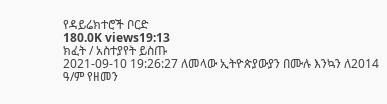የዳይሬክተሮች ቦርድ
180.0K views19:13
ክፈት / አስተያየት ይስጡ
2021-09-10 19:26:27 ለመላው ኢትዮጵያውያን በሙሉ እንኳን ለ2014 ዓ/ም የዘመን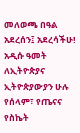መለወጫ በዓል አደረሰን፤ አደረሳችሁ! አዲሱ ዓመት ለኢትዮጵያና ኢትዮጵያውያን ሁሉ የሰላም፣ የጤናና የስኬት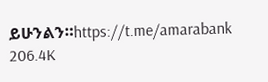ይሁንልን።https://t.me/amarabank
206.4K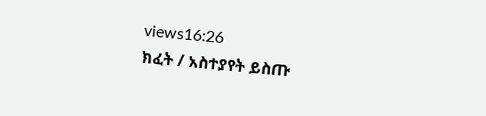views16:26
ክፈት / አስተያየት ይስጡ